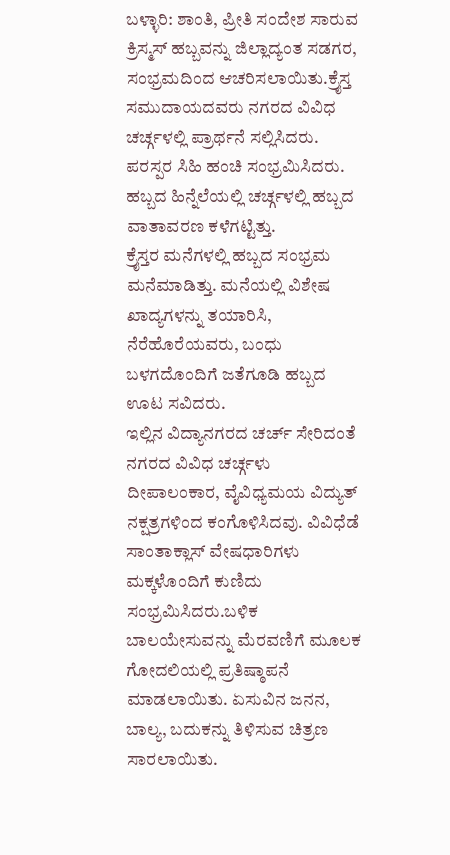ಬಳ್ಳಾರಿ: ಶಾಂತಿ, ಪ್ರೀತಿ ಸಂದೇಶ ಸಾರುವ ಕ್ರಿಸ್ಮಸ್ ಹಬ್ಬವನ್ನು ಜಿಲ್ಲಾದ್ಯಂತ ಸಡಗರ, ಸಂಭ್ರಮದಿಂದ ಆಚರಿಸಲಾಯಿತು.ಕ್ರೈಸ್ತ ಸಮುದಾಯದವರು ನಗರದ ವಿವಿಧ ಚರ್ಚ್ಗಳಲ್ಲಿ ಪ್ರಾರ್ಥನೆ ಸಲ್ಲಿಸಿದರು. ಪರಸ್ಪರ ಸಿಹಿ ಹಂಚಿ ಸಂಭ್ರಮಿಸಿದರು. ಹಬ್ಬದ ಹಿನ್ನೆಲೆಯಲ್ಲಿ ಚರ್ಚ್ಗಳಲ್ಲಿ ಹಬ್ಬದ ವಾತಾವರಣ ಕಳೆಗಟ್ಟಿತ್ತು.
ಕ್ರೈಸ್ತರ ಮನೆಗಳಲ್ಲಿ ಹಬ್ಬದ ಸಂಭ್ರಮ ಮನೆಮಾಡಿತ್ತು. ಮನೆಯಲ್ಲಿ ವಿಶೇಷ ಖಾದ್ಯಗಳನ್ನು ತಯಾರಿಸಿ, ನೆರೆಹೊರೆಯವರು, ಬಂಧು ಬಳಗದೊಂದಿಗೆ ಜತೆಗೂಡಿ ಹಬ್ಬದ ಊಟ ಸವಿದರು.
ಇಲ್ಲಿನ ವಿದ್ಯಾನಗರದ ಚರ್ಚ್ ಸೇರಿದಂತೆ ನಗರದ ವಿವಿಧ ಚರ್ಚ್ಗಳು ದೀಪಾಲಂಕಾರ, ವೈವಿಧ್ಯಮಯ ವಿದ್ಯುತ್ ನಕ್ಷತ್ರಗಳಿಂದ ಕಂಗೊಳಿಸಿದವು. ವಿವಿಧೆಡೆ ಸಾಂತಾಕ್ಲಾಸ್ ವೇಷಧಾರಿಗಳು ಮಕ್ಕಳೊಂದಿಗೆ ಕುಣಿದು ಸಂಭ್ರಮಿಸಿದರು.ಬಳಿಕ ಬಾಲಯೇಸುವನ್ನು ಮೆರವಣಿಗೆ ಮೂಲಕ ಗೋದಲಿಯಲ್ಲಿ ಪ್ರತಿಷ್ಠಾಪನೆ ಮಾಡಲಾಯಿತು. ಏಸುವಿನ ಜನನ, ಬಾಲ್ಯ, ಬದುಕನ್ನು ತಿಳಿಸುವ ಚಿತ್ರಣ ಸಾರಲಾಯಿತು.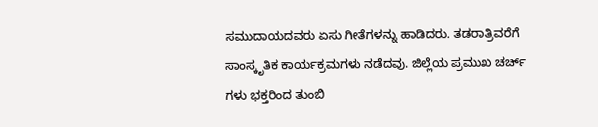ಸಮುದಾಯದವರು ಏಸು ಗೀತೆಗಳನ್ನು ಹಾಡಿದರು. ತಡರಾತ್ರಿವರೆಗೆ ಸಾಂಸ್ಕೃತಿಕ ಕಾರ್ಯಕ್ರಮಗಳು ನಡೆದವು. ಜಿಲ್ಲೆಯ ಪ್ರಮುಖ ಚರ್ಚ್ ಗಳು ಭಕ್ತರಿಂದ ತುಂಬಿ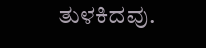ತುಳಕಿದವು.